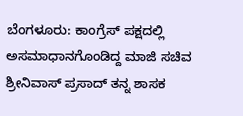ಬೆಂಗಳೂರು: ಕಾಂಗ್ರೆಸ್ ಪಕ್ಷದಲ್ಲಿ ಅಸಮಾಧಾನಗೊಂಡಿದ್ದ ಮಾಜಿ ಸಚಿವ ಶ್ರೀನಿವಾಸ್ ಪ್ರಸಾದ್ ತನ್ನ ಶಾಸಕ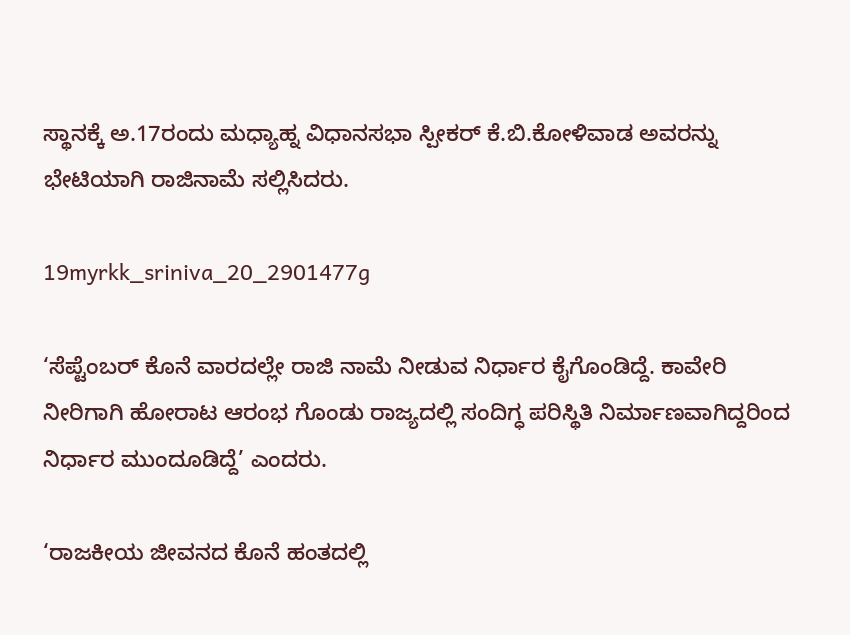ಸ್ಥಾನಕ್ಕೆ ಅ.17ರಂದು ಮಧ್ಯಾಹ್ನ ವಿಧಾನಸಭಾ ಸ್ಪೀಕರ್ ಕೆ.ಬಿ.ಕೋಳಿವಾಡ ಅವರನ್ನು ಭೇಟಿಯಾಗಿ ರಾಜಿನಾಮೆ ಸಲ್ಲಿಸಿದರು.

19myrkk_sriniva_20_2901477g

‘ಸೆಪ್ಟೆಂಬರ್‌ ಕೊನೆ ವಾರದಲ್ಲೇ ರಾಜಿ ನಾಮೆ ನೀಡುವ ನಿರ್ಧಾರ ಕೈಗೊಂಡಿದ್ದೆ. ಕಾವೇರಿ ನೀರಿಗಾಗಿ ಹೋರಾಟ ಆರಂಭ ಗೊಂಡು ರಾಜ್ಯದಲ್ಲಿ ಸಂದಿಗ್ಧ ಪರಿಸ್ಥಿತಿ ನಿರ್ಮಾಣವಾಗಿದ್ದರಿಂದ ನಿರ್ಧಾರ ಮುಂದೂಡಿದ್ದೆ’ ಎಂದರು.

‘ರಾಜಕೀಯ ಜೀವನದ ಕೊನೆ ಹಂತದಲ್ಲಿ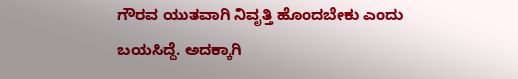ಗೌರವ ಯುತವಾಗಿ ನಿವೃತ್ತಿ ಹೊಂದಬೇಕು ಎಂದು ಬಯಸಿದ್ದೆ. ಅದಕ್ಕಾಗಿ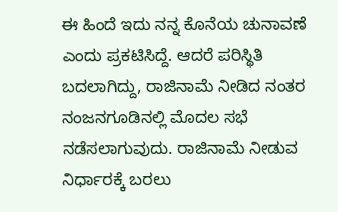ಈ ಹಿಂದೆ ಇದು ನನ್ನ ಕೊನೆಯ ಚುನಾವಣೆ ಎಂದು ಪ್ರಕಟಿಸಿದ್ದೆ. ಆದರೆ ಪರಿಸ್ಥಿತಿ ಬದಲಾಗಿದ್ದು, ರಾಜಿನಾಮೆ ನೀಡಿದ ನಂತರ ನಂಜನಗೂಡಿನಲ್ಲಿ ಮೊದಲ ಸಭೆ ನಡೆಸಲಾಗುವುದು. ರಾಜಿನಾಮೆ ನೀಡುವ ನಿರ್ಧಾರಕ್ಕೆ ಬರಲು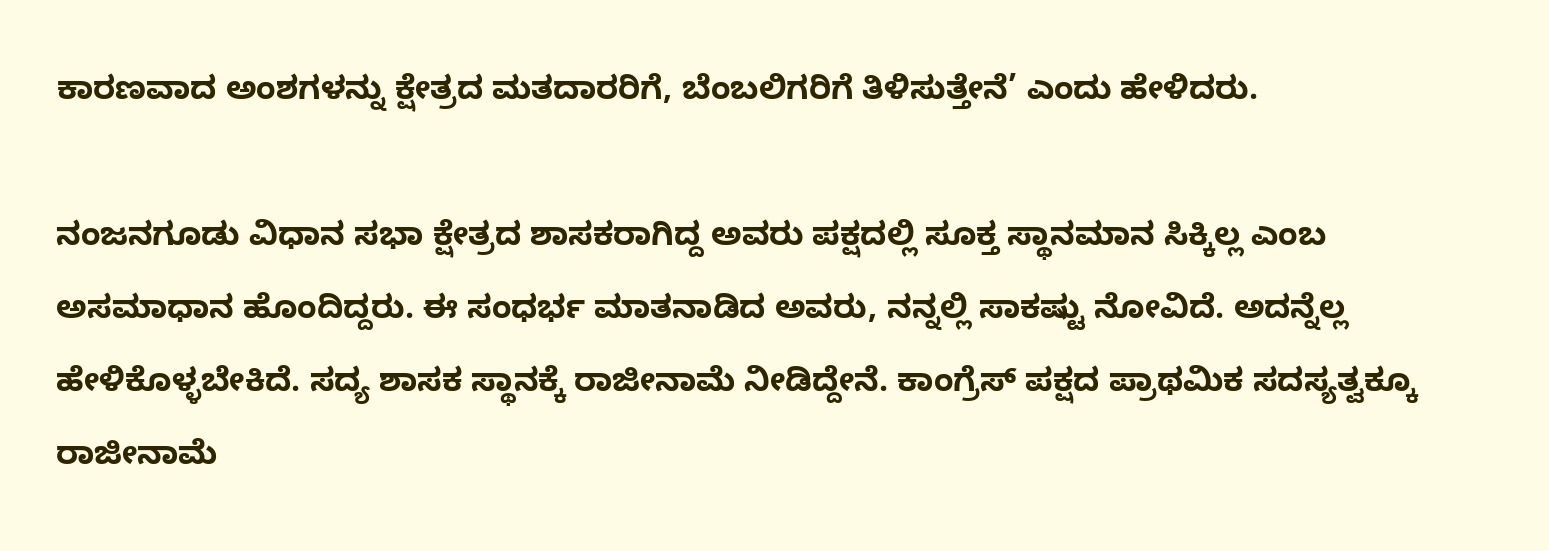ಕಾರಣವಾದ ಅಂಶಗಳನ್ನು ಕ್ಷೇತ್ರದ ಮತದಾರರಿಗೆ, ಬೆಂಬಲಿಗರಿಗೆ ತಿಳಿಸುತ್ತೇನೆ’ ಎಂದು ಹೇಳಿದರು.

ನಂಜನಗೂಡು ವಿಧಾನ ಸಭಾ ಕ್ಷೇತ್ರದ ಶಾಸಕರಾಗಿದ್ದ ಅವರು ಪಕ್ಷದಲ್ಲಿ ಸೂಕ್ತ ಸ್ಥಾನಮಾನ ಸಿಕ್ಕಿಲ್ಲ ಎಂಬ ಅಸಮಾಧಾನ ಹೊಂದಿದ್ದರು. ಈ ಸಂಧರ್ಭ ಮಾತನಾಡಿದ ಅವರು, ನನ್ನಲ್ಲಿ ಸಾಕಷ್ಟು ನೋವಿದೆ. ಅದನ್ನೆಲ್ಲ ಹೇಳಿಕೊಳ್ಳಬೇಕಿದೆ. ಸದ್ಯ ಶಾಸಕ ಸ್ಥಾನಕ್ಕೆ ರಾಜೀನಾಮೆ ನೀಡಿದ್ದೇನೆ. ಕಾಂಗ್ರೆಸ್ ಪಕ್ಷದ ಪ್ರಾಥಮಿಕ ಸದಸ್ಯತ್ವಕ್ಕೂ ರಾಜೀನಾಮೆ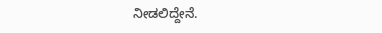ನೀಡಲಿದ್ದೇನೆ.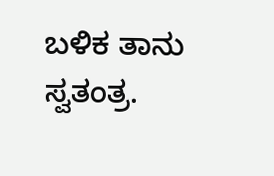ಬಳಿಕ ತಾನು ಸ್ವತಂತ್ರ.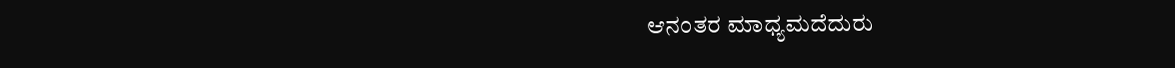ಆನಂತರ ಮಾಧ್ಯಮದೆದುರು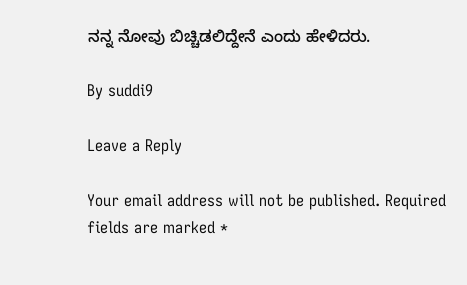ನನ್ನ ನೋವು ಬಿಚ್ಚಿಡಲಿದ್ದೇನೆ ಎಂದು ಹೇಳಿದರು.

By suddi9

Leave a Reply

Your email address will not be published. Required fields are marked *